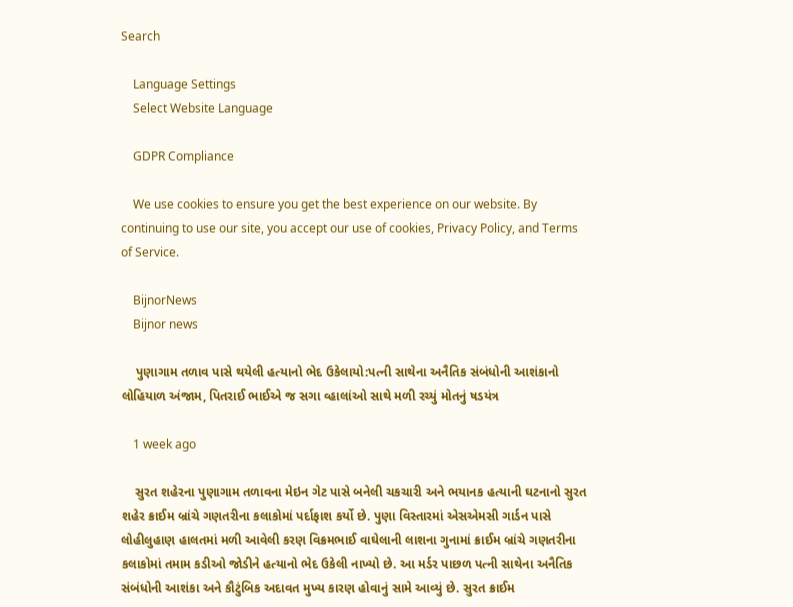Search

    Language Settings
    Select Website Language

    GDPR Compliance

    We use cookies to ensure you get the best experience on our website. By continuing to use our site, you accept our use of cookies, Privacy Policy, and Terms of Service.

    BijnorNews
    Bijnor news

    પુણાગામ તળાવ પાસે થયેલી હત્યાનો ભેદ ઉકેલાયો:પત્ની સાથેના અનૈતિક સંબંધોની આશંકાનો લોહિયાળ અંજામ, પિતરાઈ ભાઈએ જ સગા વ્હાલાંઓ સાથે મળી રચ્યું મોતનું ષડયંત્ર

    1 week ago

    સુરત શહેરના પુણાગામ તળાવના મેઇન ગેટ પાસે બનેલી ચકચારી અને ભયાનક હત્યાની ઘટનાનો સુરત શહેર ક્રાઈમ બ્રાંચે ગણતરીના કલાકોમાં પર્દાફાશ કર્યો છે. પુણા વિસ્તારમાં એસએમસી ગાર્ડન પાસે લોહીલુહાણ હાલતમાં મળી આવેલી કરણ વિક્રમભાઈ વાઘેલાની લાશના ગુનામાં ક્રાઈમ બ્રાંચે ગણતરીના કલાકોમાં તમામ કડીઓ જોડીને હત્યાનો ભેદ ઉકેલી નાખ્યો છે. આ મર્ડર પાછળ પત્ની સાથેના અનૈતિક સંબંધોની આશંકા અને કૌટુંબિક અદાવત મુખ્ય કારણ હોવાનું સામે આવ્યું છે. સુરત ક્રાઈમ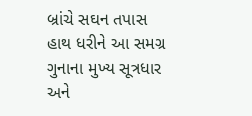બ્રાંચે સઘન તપાસ હાથ ધરીને આ સમગ્ર ગુનાના મુખ્ય સૂત્રધાર અને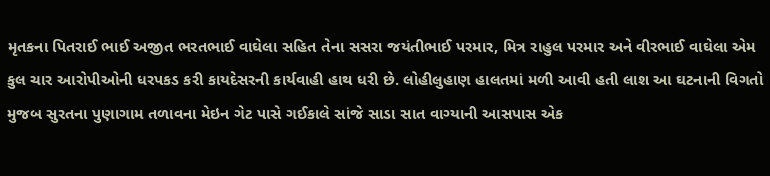મૃતકના પિતરાઈ ભાઈ અજીત ભરતભાઈ વાઘેલા સહિત તેના સસરા જયંતીભાઈ પરમાર, મિત્ર રાહુલ પરમાર અને વીરભાઈ વાઘેલા એમ કુલ ચાર આરોપીઓની ધરપકડ કરી કાયદેસરની કાર્યવાહી હાથ ધરી છે. લોહીલુહાણ હાલતમાં મળી આવી હતી લાશ આ ઘટનાની વિગતો મુજબ સુરતના પુણાગામ તળાવના મેઇન ગેટ પાસે ગઈકાલે સાંજે સાડા સાત વાગ્યાની આસપાસ એક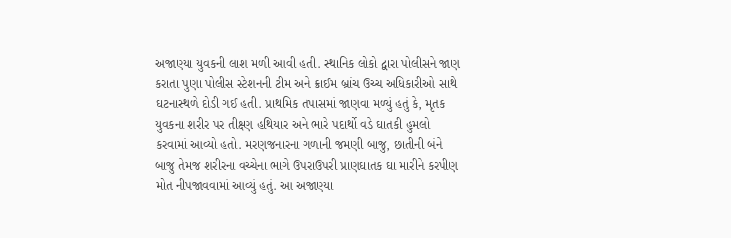અજાણ્યા યુવકની લાશ મળી આવી હતી. સ્થાનિક લોકો દ્વારા પોલીસને જાણ કરાતા પુણા પોલીસ સ્ટેશનની ટીમ અને ક્રાઈમ બ્રાંચ ઉચ્ચ અધિકારીઓ સાથે ઘટનાસ્થળે દોડી ગઈ હતી. પ્રાથમિક તપાસમાં જાણવા મળ્યું હતું કે, મૃતક યુવકના શરીર પર તીક્ષ્ણ હથિયાર અને ભારે પદાર્થો વડે ઘાતકી હુમલો કરવામાં આવ્યો હતો. મરણજનારના ગળાની જમણી બાજુ, છાતીની બંને બાજુ તેમજ શરીરના વચ્ચેના ભાગે ઉપરાઉપરી પ્રાણઘાતક ઘા મારીને કરપીણ મોત નીપજાવવામાં આવ્યું હતું. આ અજાણ્યા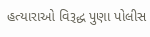હત્યારાઓ વિરૂદ્ધ પુણા પોલીસ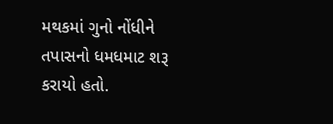મથકમાં ગુનો નોંધીને તપાસનો ધમધમાટ શરૂ કરાયો હતો.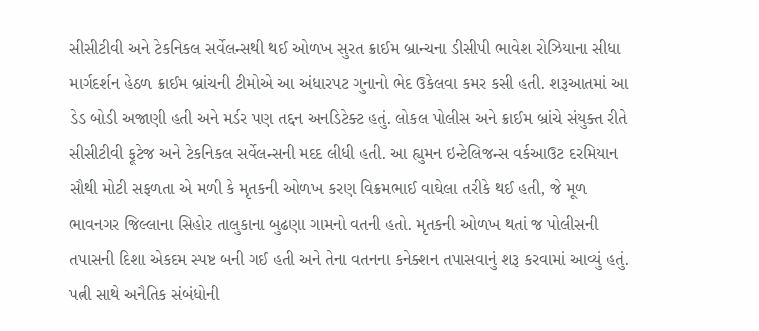સીસીટીવી અને ટેકનિકલ સર્વેલન્સથી થઈ ઓળખ સુરત ક્રાઈમ બ્રાન્ચના ડીસીપી ભાવેશ રોઝિયાના સીધા માર્ગદર્શન હેઠળ ક્રાઈમ બ્રાંચની ટીમોએ આ અંધારપટ ગુનાનો ભેદ ઉકેલવા કમર કસી હતી. શરૂઆતમાં આ ડેડ બોડી અજાણી હતી અને મર્ડર પણ તદ્દન અનડિટેક્ટ હતું. લોકલ પોલીસ અને ક્રાઈમ બ્રાંચે સંયુક્ત રીતે સીસીટીવી ફૂટેજ અને ટેકનિકલ સર્વેલન્સની મદદ લીધી હતી. આ હ્યુમન ઇન્ટેલિજન્સ વર્કઆઉટ દરમિયાન સૌથી મોટી સફળતા એ મળી કે મૃતકની ઓળખ કરણ વિક્રમભાઈ વાઘેલા તરીકે થઈ હતી, જે મૂળ ભાવનગર જિલ્લાના સિહોર તાલુકાના બુઢણા ગામનો વતની હતો. મૃતકની ઓળખ થતાં જ પોલીસની તપાસની દિશા એકદમ સ્પષ્ટ બની ગઈ હતી અને તેના વતનના કનેક્શન તપાસવાનું શરૂ કરવામાં આવ્યું હતું. પત્ની સાથે અનૈતિક સંબંધોની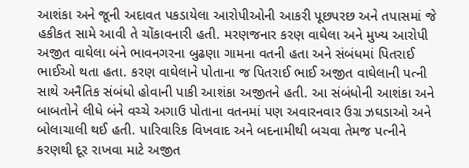આશંકા અને જૂની અદાવત પકડાયેલા આરોપીઓની આકરી પૂછપરછ અને તપાસમાં જે હકીકત સામે આવી તે ચોંકાવનારી હતી. મરણજનાર કરણ વાઘેલા અને મુખ્ય આરોપી અજીત વાઘેલા બંને ભાવનગરના બુઢણા ગામના વતની હતા અને સંબંધમાં પિતરાઈ ભાઈઓ થતા હતા. કરણ વાઘેલાને પોતાના જ પિતરાઈ ભાઈ અજીત વાઘેલાની પત્ની સાથે અનૈતિક સંબંધો હોવાની પાકી આશંકા અજીતને હતી. આ સંબંધોની આશંકા અને બાબતોને લીધે બંને વચ્ચે અગાઉ પોતાના વતનમાં પણ અવારનવાર ઉગ્ર ઝઘડાઓ અને બોલાચાલી થઈ હતી. પારિવારિક વિખવાદ અને બદનામીથી બચવા તેમજ પત્નીને કરણથી દૂર રાખવા માટે અજીત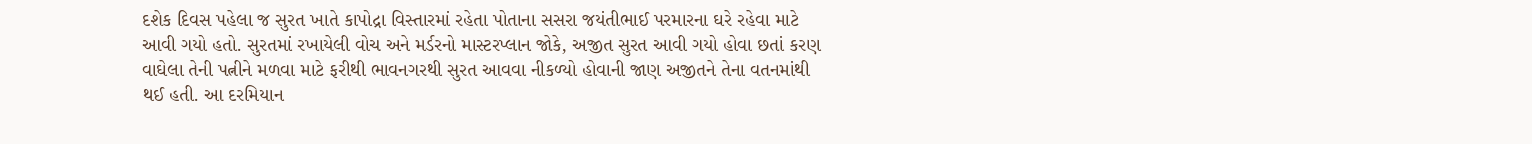દશેક દિવસ પહેલા જ સુરત ખાતે કાપોદ્રા વિસ્તારમાં રહેતા પોતાના સસરા જયંતીભાઈ પરમારના ઘરે રહેવા માટે આવી ગયો હતો. સુરતમાં રખાયેલી વોચ અને મર્ડરનો માસ્ટરપ્લાન જોકે, અજીત સુરત આવી ગયો હોવા છતાં કરણ વાઘેલા તેની પત્નીને મળવા માટે ફરીથી ભાવનગરથી સુરત આવવા નીકળ્યો હોવાની જાણ અજીતને તેના વતનમાંથી થઈ હતી. આ દરમિયાન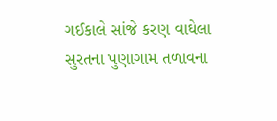ગઈકાલે સાંજે કરણ વાઘેલા સુરતના પુણાગામ તળાવના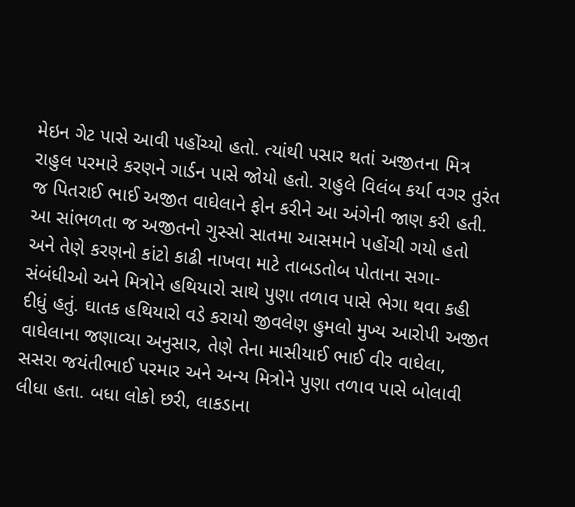મેઇન ગેટ પાસે આવી પહોંચ્યો હતો. ત્યાંથી પસાર થતાં અજીતના મિત્ર રાહુલ પરમારે કરણને ગાર્ડન પાસે જોયો હતો. રાહુલે વિલંબ કર્યા વગર તુરંત જ પિતરાઈ ભાઈ અજીત વાઘેલાને ફોન કરીને આ અંગેની જાણ કરી હતી. આ સાંભળતા જ અજીતનો ગુસ્સો સાતમા આસમાને પહોંચી ગયો હતો અને તેણે કરણનો કાંટો કાઢી નાખવા માટે તાબડતોબ પોતાના સગા-સંબંધીઓ અને મિત્રોને હથિયારો સાથે પુણા તળાવ પાસે ભેગા થવા કહી દીધું હતું. ઘાતક હથિયારો વડે કરાયો જીવલેણ હુમલો મુખ્ય આરોપી અજીત વાઘેલાના જણાવ્યા અનુસાર, તેણે તેના માસીયાઈ ભાઈ વીર વાઘેલા, સસરા જયંતીભાઈ પરમાર અને અન્ય મિત્રોને પુણા તળાવ પાસે બોલાવી લીધા હતા. બધા લોકો છરી, લાકડાના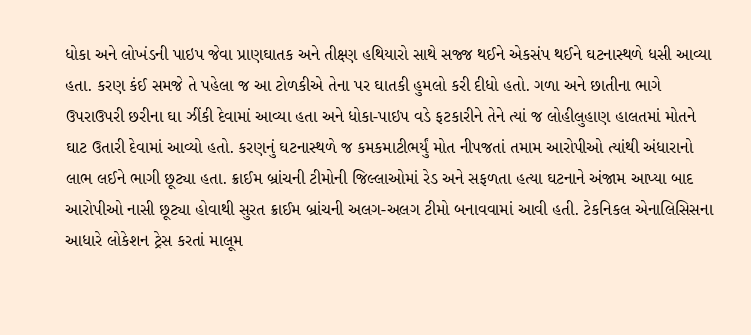ધોકા અને લોખંડની પાઇપ જેવા પ્રાણઘાતક અને તીક્ષ્ણ હથિયારો સાથે સજ્જ થઈને એકસંપ થઈને ઘટનાસ્થળે ધસી આવ્યા હતા. કરણ કંઈ સમજે તે પહેલા જ આ ટોળકીએ તેના પર ઘાતકી હુમલો કરી દીધો હતો. ગળા અને છાતીના ભાગે ઉપરાઉપરી છરીના ઘા ઝીંકી દેવામાં આવ્યા હતા અને ધોકા-પાઇપ વડે ફટકારીને તેને ત્યાં જ લોહીલુહાણ હાલતમાં મોતને ઘાટ ઉતારી દેવામાં આવ્યો હતો. કરણનું ઘટનાસ્થળે જ કમકમાટીભર્યું મોત નીપજતાં તમામ આરોપીઓ ત્યાંથી અંધારાનો લાભ લઈને ભાગી છૂટ્યા હતા. ક્રાઈમ બ્રાંચની ટીમોની જિલ્લાઓમાં રેડ અને સફળતા હત્યા ઘટનાને અંજામ આપ્યા બાદ આરોપીઓ નાસી છૂટ્યા હોવાથી સુરત ક્રાઈમ બ્રાંચની અલગ-અલગ ટીમો બનાવવામાં આવી હતી. ટેકનિકલ એનાલિસિસના આધારે લોકેશન ટ્રેસ કરતાં માલૂમ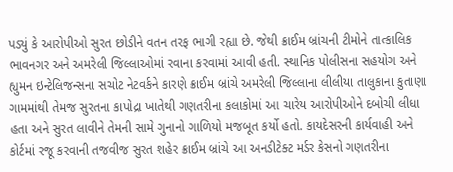પડ્યું કે આરોપીઓ સુરત છોડીને વતન તરફ ભાગી રહ્યા છે. જેથી ક્રાઈમ બ્રાંચની ટીમોને તાત્કાલિક ભાવનગર અને અમરેલી જિલ્લાઓમાં રવાના કરવામાં આવી હતી. સ્થાનિક પોલીસના સહયોગ અને હ્યુમન ઇન્ટેલિજન્સના સચોટ નેટવર્કને કારણે ક્રાઈમ બ્રાંચે અમરેલી જિલ્લાના લીલીયા તાલુકાના કુતાણા ગામમાંથી તેમજ સુરતના કાપોદ્રા ખાતેથી ગણતરીના કલાકોમાં આ ચારેય આરોપીઓને દબોચી લીધા હતા અને સુરત લાવીને તેમની સામે ગુનાનો ગાળિયો મજબૂત કર્યો હતો. કાયદેસરની કાર્યવાહી અને કોર્ટમાં રજૂ કરવાની તજવીજ સુરત શહેર ક્રાઈમ બ્રાંચે આ અનડીટેક્ટ મર્ડર કેસનો ગણતરીના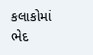કલાકોમાં ભેદ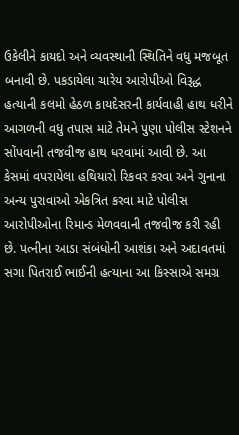ઉકેલીને કાયદો અને વ્યવસ્થાની સ્થિતિને વધુ મજબૂત બનાવી છે. પકડાયેલા ચારેય આરોપીઓ વિરૂદ્ધ હત્યાની કલમો હેઠળ કાયદેસરની કાર્યવાહી હાથ ધરીને આગળની વધુ તપાસ માટે તેમને પુણા પોલીસ સ્ટેશનને સોંપવાની તજવીજ હાથ ધરવામાં આવી છે. આ કેસમાં વપરાયેલા હથિયારો રિકવર કરવા અને ગુનાના અન્ય પુરાવાઓ એકત્રિત કરવા માટે પોલીસ આરોપીઓના રિમાન્ડ મેળવવાની તજવીજ કરી રહી છે. પત્નીના આડા સંબંધોની આશંકા અને અદાવતમાં સગા પિતરાઈ ભાઈની હત્યાના આ કિસ્સાએ સમગ્ર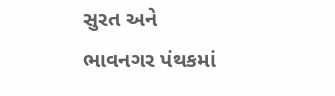સુરત અને ભાવનગર પંથકમાં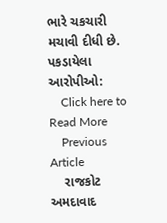ભારે ચકચારી મચાવી દીધી છે. પકડાયેલા આરોપીઓ:
    Click here to Read More
    Previous Article
    રાજકોટ અમદાવાદ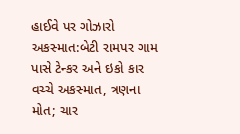હાઈવે પર ગોઝારો અકસ્માત:બેટી રામપર ગામ પાસે ટેન્કર અને ઇકો કાર વચ્ચે અકસ્માત, ત્રણના મોત; ચાર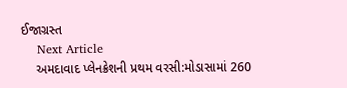ઈજાગ્રસ્ત
    Next Article
    અમદાવાદ પ્લેનક્રેશની પ્રથમ વરસી:મોડાસામાં 260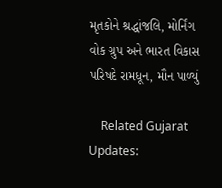મૃતકોને શ્રદ્ધાંજલિ, મોર્નિંગ વોક ગ્રુપ અને ભારત વિકાસ પરિષદે રામધૂન, મૌન પાળ્યું

    Related Gujarat Updates: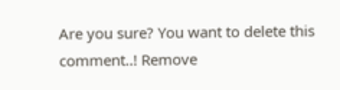Are you sure? You want to delete this comment..! Remove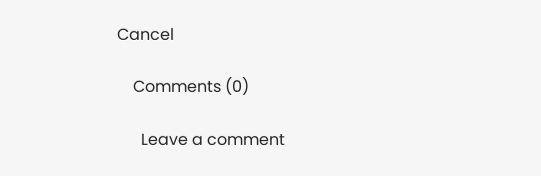Cancel

    Comments (0)

      Leave a comment